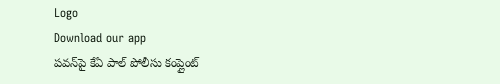Logo
Download our app
పవన్‌పై కేఏ పాల్ పోలీసు కంప్లైంట్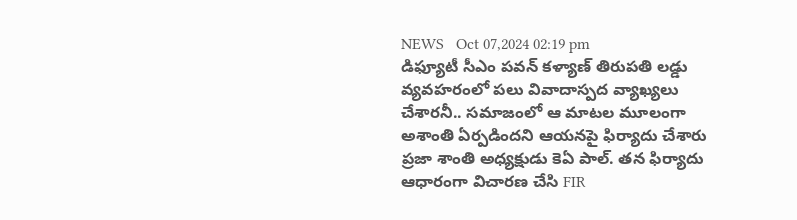NEWS   Oct 07,2024 02:19 pm
డిఫ్యూటీ సీఎం పవన్ కళ్యాణ్ తిరుపతి లడ్డు వ్యవహరంలో పలు వివాదాస్పద వ్యాఖ్యలు చేశారనీ.. సమాజంలో ఆ మాటల మూలంగా అశాంతి ఏర్పడిందని ఆయనపై ఫిర్యాదు చేశారు ప్రజా శాంతి అధ్యక్షుడు కెఏ పాల్. తన ఫిర్యాదు ఆధారంగా విచారణ చేసి FIR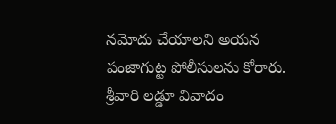నమోదు చేయాలని అయన పంజాగుట్ట పోలీసులను కోరారు. శ్రీవారి లడ్డూ వివాదం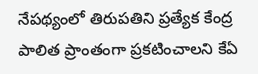నేపథ్యంలో తిరుపతిని ప్రత్యేక కేంద్ర పాలిత ప్రాంతంగా ప్రకటించాలని కేఏ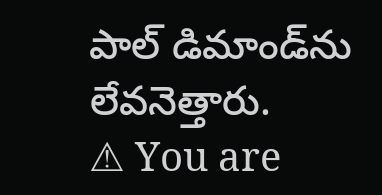పాల్ డిమాండ్‌ను లేవనెత్తారు.
⚠ You are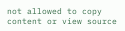not allowed to copy content or view source